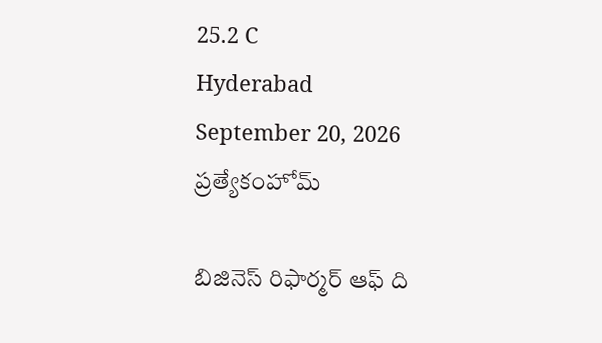25.2 C
Hyderabad
September 20, 2026
ప్రత్యేకంహోమ్

బిజినెస్ రిఫార్మర్ ఆఫ్‌ ది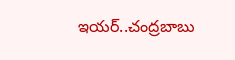ఇయర్‌..చంద్రబాబు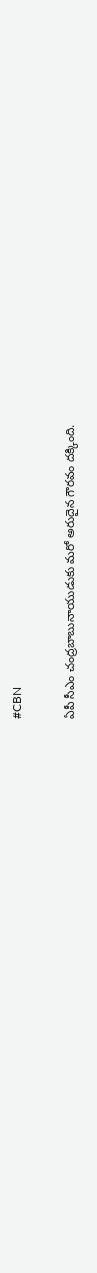#CBN

ఏపీ సీఎం చంద్రబాబునాయుడుకు మరో అరుదైన గౌరవం దక్కింది.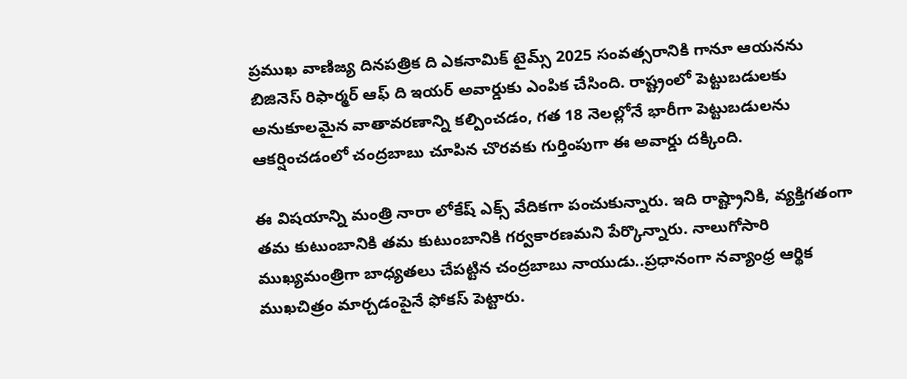ప్రముఖ వాణిజ్య దినపత్రిక ది ఎకనామిక్ టైమ్స్ 2025 సంవత్సరానికి గానూ ఆయనను  బిజినెస్ రిఫార్మర్ ఆఫ్ ది ఇయర్ అవార్డుకు ఎంపిక చేసింది. రాష్ట్రంలో పెట్టుబడులకు అనుకూలమైన వాతావరణాన్ని కల్పించడం, గత 18 నెలల్లోనే భారీగా పెట్టుబడులను ఆకర్షించడంలో చంద్రబాబు చూపిన చొరవకు గుర్తింపుగా ఈ అవార్డు దక్కింది.

ఈ విషయాన్ని మంత్రి నారా లోకేష్ ఎక్స్ వేదికగా పంచుకున్నారు. ఇది రాష్ట్రానికి, వ్యక్తిగతంగా తమ కుటుంబానికి తమ కుటుంబానికి గర్వకారణమని పేర్కొన్నారు. నాలుగోసారి ముఖ్యమంత్రిగా బాధ్యతలు చేపట్టిన చంద్రబాబు నాయుడు..ప్రధానంగా నవ్యాంధ్ర ఆర్థిక ముఖచిత్రం మార్చడంపైనే ఫోకస్ పెట్టారు.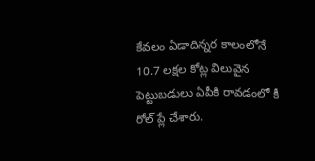కేవలం ఏడాదిన్నర కాలంలోనే 10.7 లక్షల కోట్ల విలువైన పెట్టుబడులు ఏపీకి రావడంలో కీ రోల్ ప్లే చేశారు.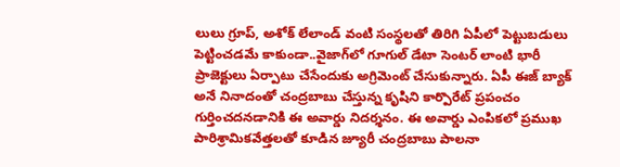లులు గ్రూప్, అశోక్ లేలాండ్ వంటి సంస్థలతో తిరిగి ఏపీలో పెట్టుబడులు పెట్టించడమే కాకుండా..వైజాగ్‌లో గూగుల్‌ డేటా సెంటర్ లాంటి భారీ ప్రాజెక్టులు ఏర్పాటు చేసేందుకు అగ్రిమెంట్ చేసుకున్నారు. ఏపీ ఈజ్ బ్యాక్ అనే నినాదంతో చంద్రబాబు చేస్తున్న కృషిని కార్పొరేట్ ప్రపంచం గుర్తించదనడానికి ఈ అవార్డు నిదర్శనం. ఈ అవార్డు ఎంపికలో ప్రముఖ పారిశ్రామికవేత్తలతో కూడిన జ్యూరీ చంద్రబాబు పాలనా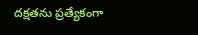దక్షతను ప్రత్యేకంగా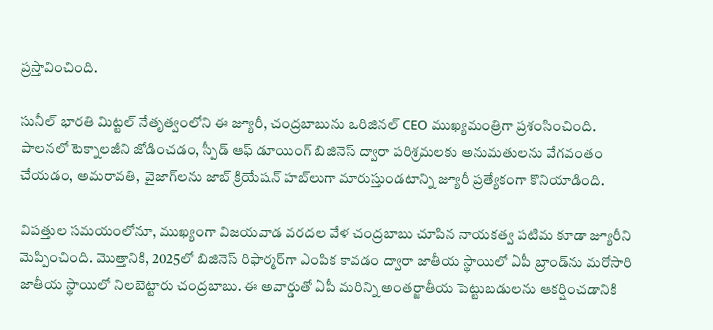ప్రస్తావించింది.

సునీల్ భారతి మిట్టల్ నేతృత్వంలోని ఈ జ్యూరీ, చంద్రబాబును ఒరిజినల్ CEO ముఖ్యమంత్రిగా ప్రశంసించింది. పాలనలో టెక్నాలజీని జోడించడం, స్పీడ్ ఆఫ్ డూయింగ్ బిజినెస్ ద్వారా పరిశ్రమలకు అనుమతులను వేగవంతం చేయడం, అమరావతి,  వైజాగ్‌లను జాబ్ క్రియేషన్ హబ్‌లుగా మారుస్తుండటాన్ని జ్యూరీ ప్రత్యేకంగా కొనియాడింది.

విపత్తుల సమయంలోనూ, ముఖ్యంగా విజయవాడ వరదల వేళ చంద్రబాబు చూపిన నాయకత్వ పటిమ కూడా జ్యూరీని మెప్పించింది. మొత్తానికి, 2025లో బిజినెస్ రిఫార్మర్‌గా ఎంపిక కావడం ద్వారా జాతీయ స్థాయిలో ఏపీ బ్రాండ్‌ను మరోసారి జాతీయ స్థాయిలో నిలబెట్టారు చంద్రబాబు. ఈ అవార్డుతో ఏపీ మరిన్ని అంతర్జాతీయ పెట్టుబడులను ఆకర్షించడానికి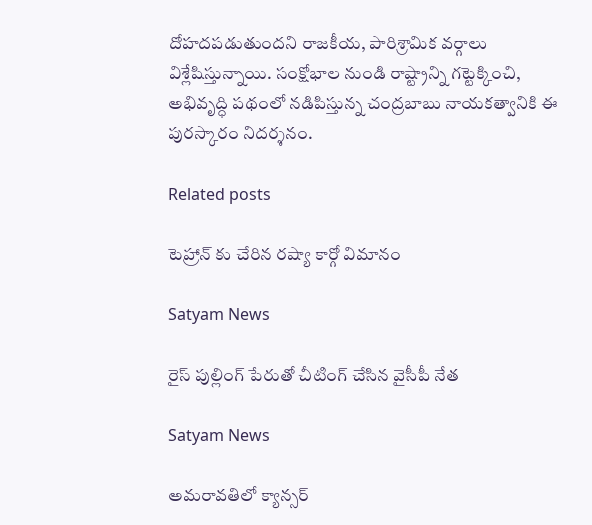దోహదపడుతుందని రాజకీయ, పారిశ్రామిక వర్గాలు విశ్లేషిస్తున్నాయి. సంక్షోభాల నుండి రాష్ట్రాన్ని గట్టెక్కించి, అభివృద్ధి పథంలో నడిపిస్తున్న చంద్రబాబు నాయకత్వానికి ఈ పురస్కారం నిదర్శనం.

Related posts

టెహ్రాన్ కు చేరిన రష్యా కార్గో విమానం

Satyam News

రైస్ పుల్లింగ్ పేరుతో చీటింగ్ చేసిన వైసీపీ నేత

Satyam News

అమరావతిలో క్యాన్సర్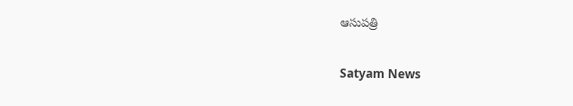ఆసుపత్రి

Satyam News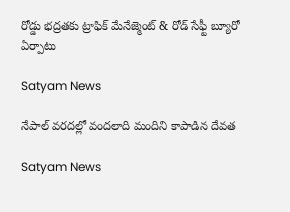రోడ్డు భద్రతకు ట్రాఫిక్ మేనేజ్మెంట్ & రోడ్ సేఫ్టీ బ్యూరో ఏర్పాటు

Satyam News

నేపాల్ వరదల్లో వందలాది మందిని కాపాడిన దేవత

Satyam News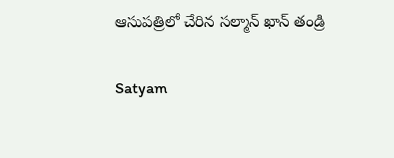ఆసుపత్రిలో చేరిన సల్మాన్ ఖాన్ తండ్రి

Satyam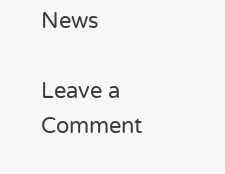News

Leave a Comment